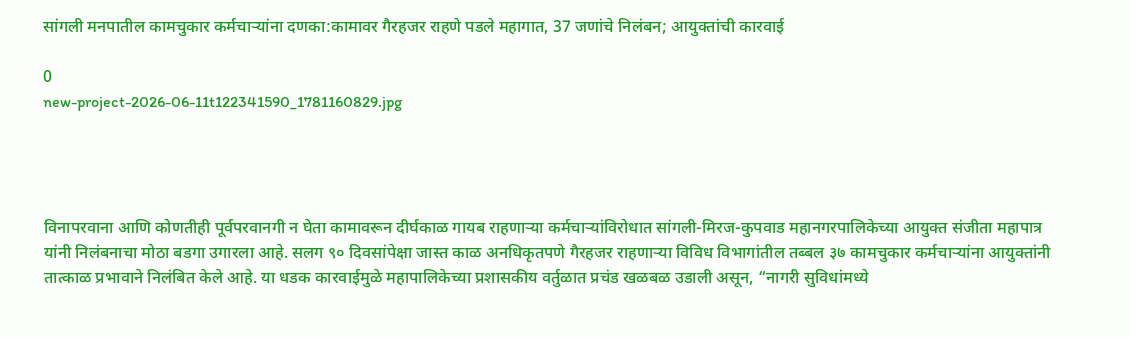सांगली मनपातील कामचुकार कर्मचाऱ्यांना दणका:कामावर गैरहजर राहणे पडले महागात, 37 जणांचे निलंबन; आयुक्तांची कारवाई

0
new-project-2026-06-11t122341590_1781160829.jpg




विनापरवाना आणि कोणतीही पूर्वपरवानगी न घेता कामावरून दीर्घकाळ गायब राहणाऱ्या कर्मचाऱ्यांविरोधात सांगली-मिरज-कुपवाड महानगरपालिकेच्या आयुक्त संजीता महापात्र यांनी निलंबनाचा मोठा बडगा उगारला आहे. सलग ९० दिवसांपेक्षा जास्त काळ अनधिकृतपणे गैरहजर राहणाऱ्या विविध विभागांतील तब्बल ३७ कामचुकार कर्मचाऱ्यांना आयुक्तांनी तात्काळ प्रभावाने निलंबित केले आहे. या धडक कारवाईमुळे महापालिकेच्या प्रशासकीय वर्तुळात प्रचंड खळबळ उडाली असून, “नागरी सुविधांमध्ये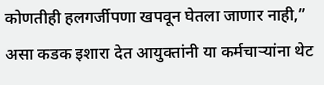कोणतीही हलगर्जीपणा खपवून घेतला जाणार नाही,” असा कडक इशारा देत आयुक्तांनी या कर्मचाऱ्यांना थेट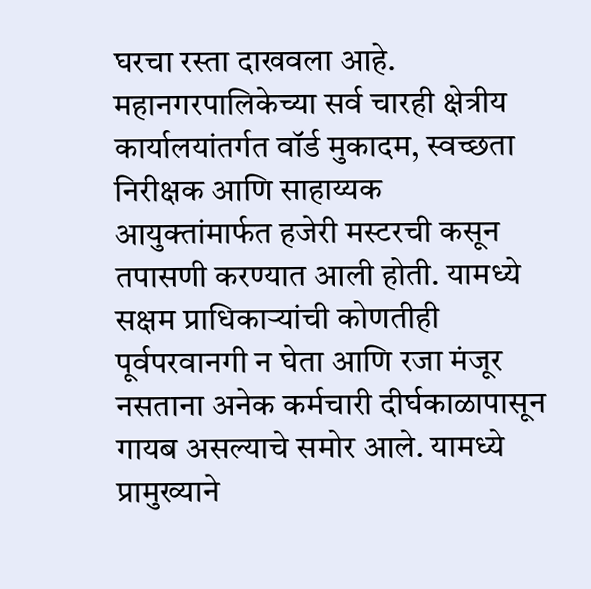घरचा रस्ता दाखवला आहे. महानगरपालिकेच्या सर्व चारही क्षेत्रीय कार्यालयांतर्गत वॉर्ड मुकादम, स्वच्छता निरीक्षक आणि साहाय्यक आयुक्तांमार्फत हजेरी मस्टरची कसून तपासणी करण्यात आली होती. यामध्ये सक्षम प्राधिकाऱ्यांची कोणतीही पूर्वपरवानगी न घेता आणि रजा मंजूर नसताना अनेक कर्मचारी दीर्घकाळापासून गायब असल्याचे समोर आले. यामध्ये प्रामुख्याने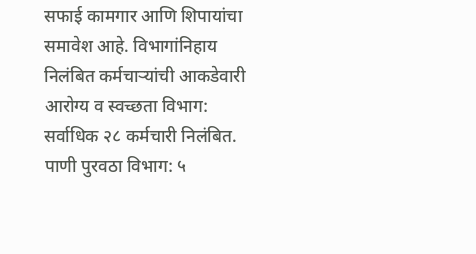सफाई कामगार आणि शिपायांचा समावेश आहे. विभागांनिहाय निलंबित कर्मचाऱ्यांची आकडेवारी आरोग्य व स्वच्छता विभाग: सर्वाधिक २८ कर्मचारी निलंबित. पाणी पुरवठा विभाग: ५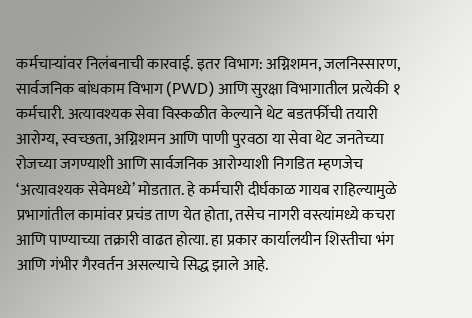कर्मचाऱ्यांवर निलंबनाची कारवाई. इतर विभाग: अग्निशमन, जलनिस्सारण, सार्वजनिक बांधकाम विभाग (PWD) आणि सुरक्षा विभागातील प्रत्येकी १ कर्मचारी. अत्यावश्यक सेवा विस्कळीत केल्याने थेट बडतर्फीची तयारी आरोग्य, स्वच्छता, अग्निशमन आणि पाणी पुरवठा या सेवा थेट जनतेच्या रोजच्या जगण्याशी आणि सार्वजनिक आरोग्याशी निगडित म्हणजेच ‘अत्यावश्यक सेवेमध्ये’ मोडतात. हे कर्मचारी दीर्घकाळ गायब राहिल्यामुळे प्रभागांतील कामांवर प्रचंड ताण येत होता, तसेच नागरी वस्त्यांमध्ये कचरा आणि पाण्याच्या तक्रारी वाढत होत्या. हा प्रकार कार्यालयीन शिस्तीचा भंग आणि गंभीर गैरवर्तन असल्याचे सिद्ध झाले आहे.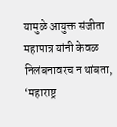यामुळे आयुक्त संजीता महापात्र यांनी केवळ निलंबनावरच न थांबता, ‘महाराष्ट्र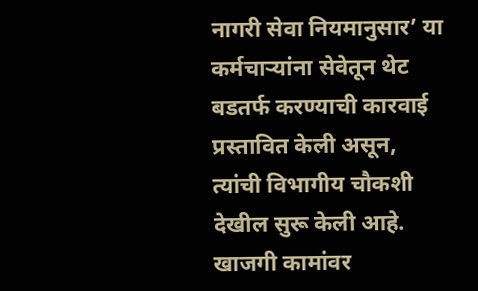नागरी सेवा नियमानुसार’ या कर्मचाऱ्यांना सेवेतून थेट बडतर्फ करण्याची कारवाई प्रस्तावित केली असून, त्यांची विभागीय चौकशी देखील सुरू केली आहे. खाजगी कामांवर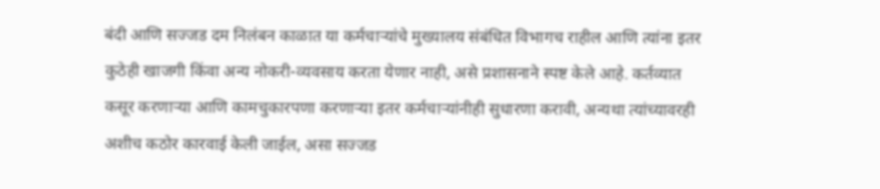बंदी आणि सज्जड दम निलंबन काळात या कर्मचाऱ्यांचे मुख्यालय संबंधित विभागच राहील आणि त्यांना इतर कुठेही खाजगी किंवा अन्य नोकरी-व्यवसाय करता येणार नाही, असे प्रशासनाने स्पष्ट केले आहे. कर्तव्यात कसूर करणाऱ्या आणि कामचुकारपणा करणाऱ्या इतर कर्मचाऱ्यांनीही सुधारणा करावी, अन्यथा त्यांच्यावरही अशीच कठोर कारवाई केली जाईल, असा सज्जड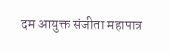दम आयुक्त संजीता महापात्र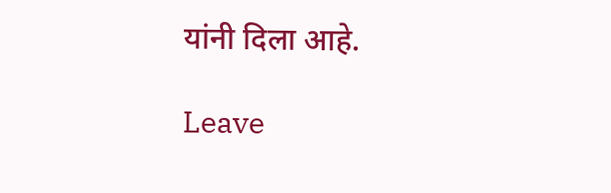यांनी दिला आहे.

Leave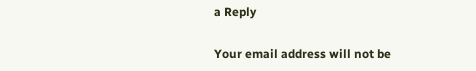a Reply

Your email address will not be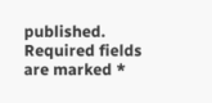published. Required fields are marked *